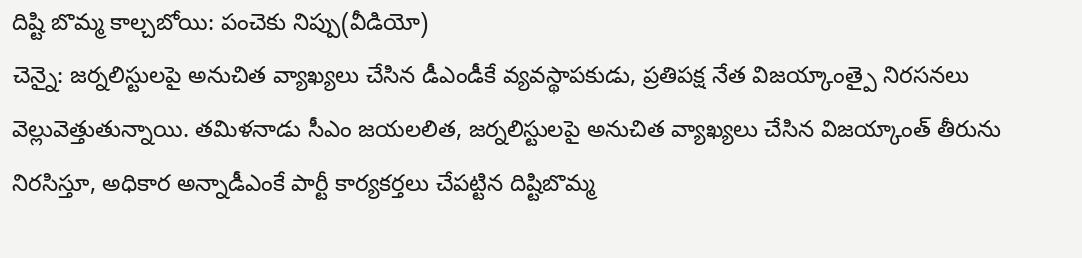దిష్టి బొమ్మ కాల్చబోయి: పంచెకు నిప్పు(వీడియో)
చెన్నై: జర్నలిస్టులపై అనుచిత వ్యాఖ్యలు చేసిన డీఎండీకే వ్యవస్థాపకుడు, ప్రతిపక్ష నేత విజయ్కాంత్పై నిరసనలు వెల్లువెత్తుతున్నాయి. తమిళనాడు సీఎం జయలలిత, జర్నలిస్టులపై అనుచిత వ్యాఖ్యలు చేసిన విజయ్కాంత్ తీరును నిరసిస్తూ, అధికార అన్నాడీఎంకే పార్టీ కార్యకర్తలు చేపట్టిన దిష్టిబొమ్మ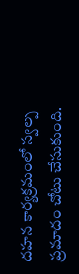దహన కార్యక్రమంలో స్వల్ప ప్రమాదం చోటు చేసుకుంది.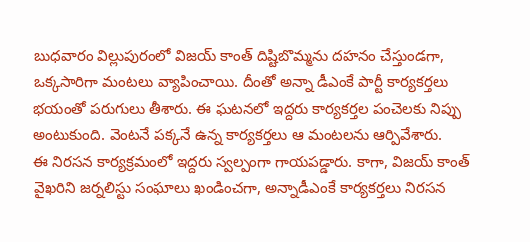బుధవారం విల్లుపురంలో విజయ్ కాంత్ దిష్టిబొమ్మను దహనం చేస్తుండగా, ఒక్కసారిగా మంటలు వ్యాపించాయి. దీంతో అన్నా డీఎంకే పార్టీ కార్యకర్తలు భయంతో పరుగులు తీశారు. ఈ ఘటనలో ఇద్దరు కార్యకర్తల పంచెలకు నిప్పు అంటుకుంది. వెంటనే పక్కనే ఉన్న కార్యకర్తలు ఆ మంటలను ఆర్పివేశారు.
ఈ నిరసన కార్యక్రమంలో ఇద్దరు స్వల్పంగా గాయపడ్డారు. కాగా, విజయ్ కాంత్ వైఖరిని జర్నలిస్టు సంఘాలు ఖండించగా, అన్నాడీఎంకే కార్యకర్తలు నిరసన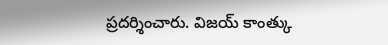ప్రదర్శించారు. విజయ్ కాంత్కు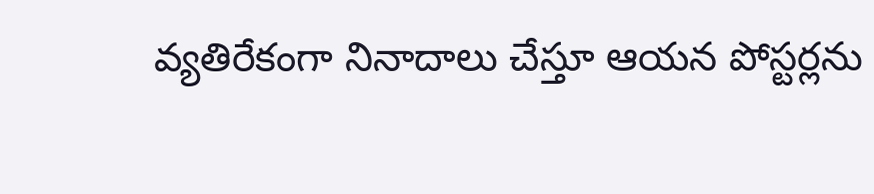వ్యతిరేకంగా నినాదాలు చేస్తూ ఆయన పోస్టర్లను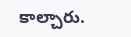కాల్చారు.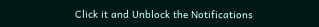Click it and Unblock the Notifications